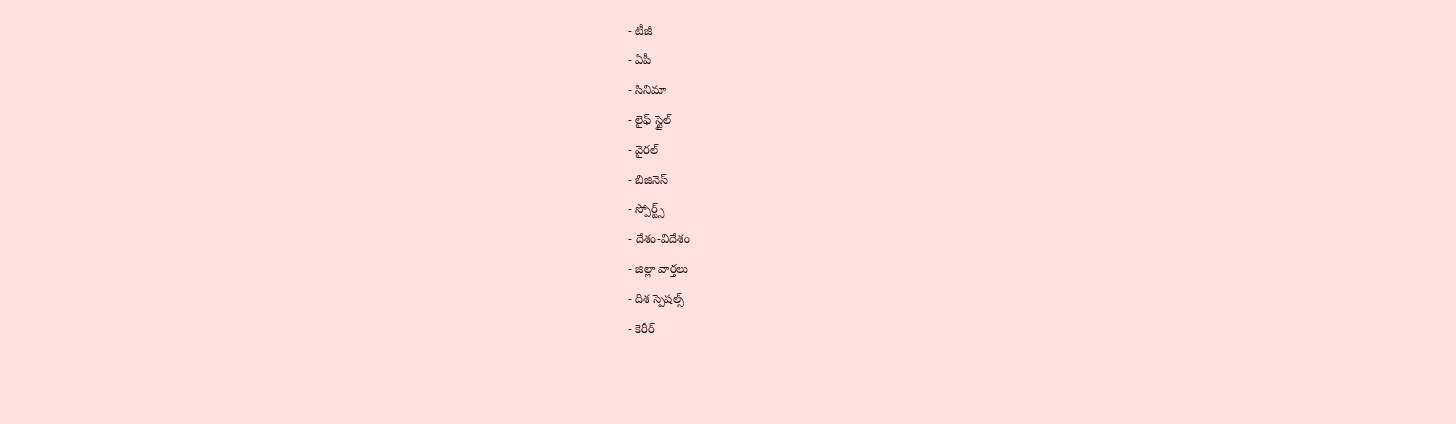- టీజీ
- ఏపీ
- సినిమా
- లైఫ్ స్టైల్
- వైరల్
- బిజినెస్
- స్పోర్ట్స్
- దేశం-విదేశం
- జిల్లా వార్తలు
- దిశ స్పెషల్స్
- కెరీర్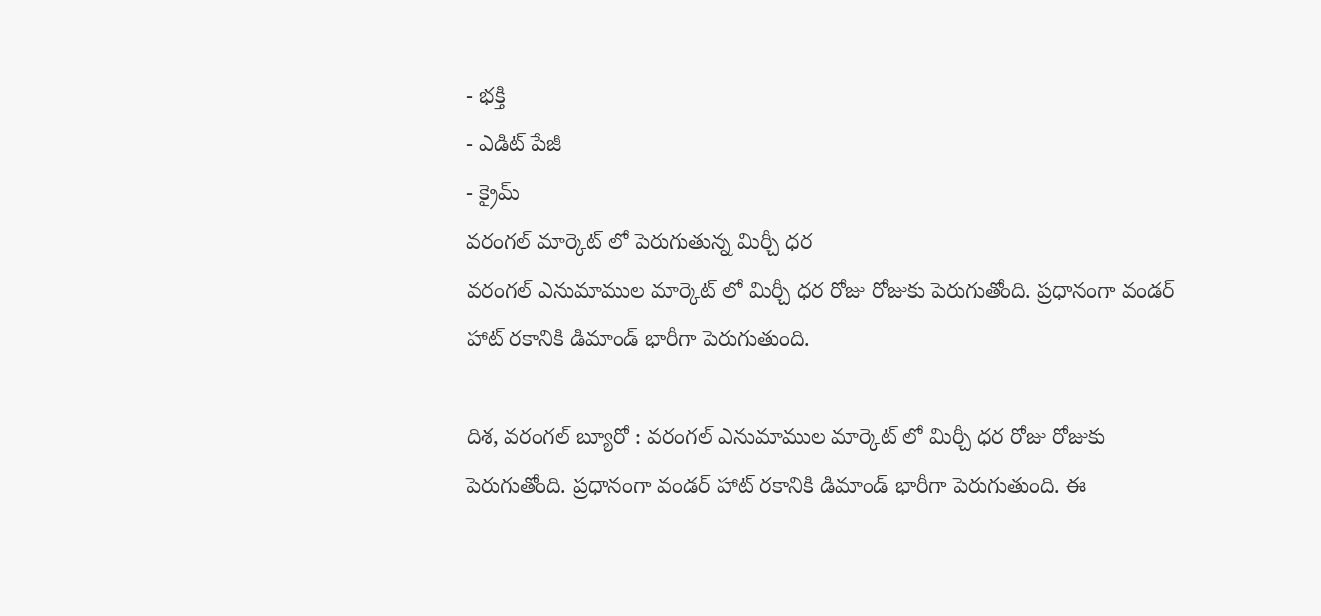- భక్తి
- ఎడిట్ పేజీ
- క్రైమ్
వరంగల్ మార్కెట్ లో పెరుగుతున్న మిర్చీ ధర
వరంగల్ ఎనుమాముల మార్కెట్ లో మిర్చీ ధర రోజు రోజుకు పెరుగుతోంది. ప్రధానంగా వండర్ హాట్ రకానికి డిమాండ్ భారీగా పెరుగుతుంది.

దిశ, వరంగల్ బ్యూరో : వరంగల్ ఎనుమాముల మార్కెట్ లో మిర్చీ ధర రోజు రోజుకు పెరుగుతోంది. ప్రధానంగా వండర్ హాట్ రకానికి డిమాండ్ భారీగా పెరుగుతుంది. ఈ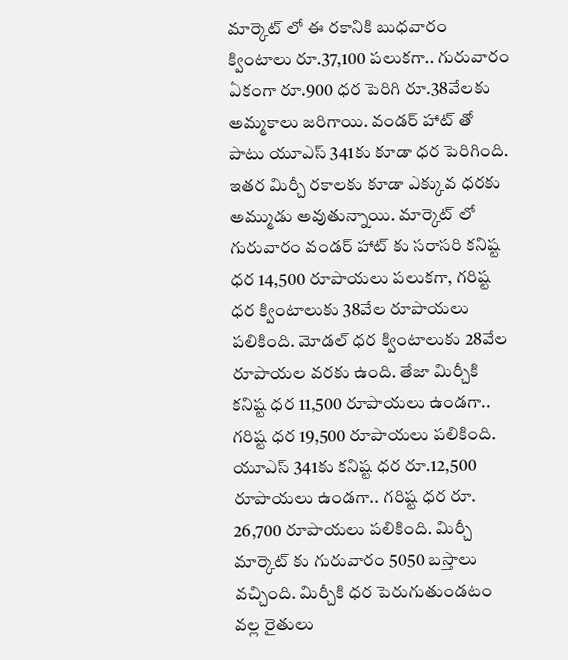మార్కెట్ లో ఈ రకానికి బుధవారం క్వింటాలు రూ.37,100 పలుకగా.. గురువారం ఏకంగా రూ.900 ధర పెరిగి రూ.38వేలకు అమ్మకాలు జరిగాయి. వండర్ హాట్ తో పాటు యూఎస్ 341కు కూడా ధర పెరిగింది. ఇతర మిర్చీ రకాలకు కూడా ఎక్కువ ధరకు అమ్ముడు అవుతున్నాయి. మార్కెట్ లో గురువారం వండర్ హాట్ కు సరాసరి కనిష్ట ధర 14,500 రూపాయలు పలుకగా, గరిష్ట ధర క్వింటాలుకు 38వేల రూపాయలు పలికింది. మోడల్ ధర క్వింటాలుకు 28వేల రూపాయల వరకు ఉంది. తేజా మిర్చీకి కనిష్ట ధర 11,500 రూపాయలు ఉండగా.. గరిష్ట ధర 19,500 రూపాయలు పలికింది. యూఎస్ 341కు కనిష్ట ధర రూ.12,500 రూపాయలు ఉండగా.. గరిష్ట ధర రూ. 26,700 రూపాయలు పలికింది. మిర్చీ మార్కెట్ కు గురువారం 5050 బస్తాలు వచ్చింది. మిర్చీకి ధర పెరుగుతుండటం వల్ల రైతులు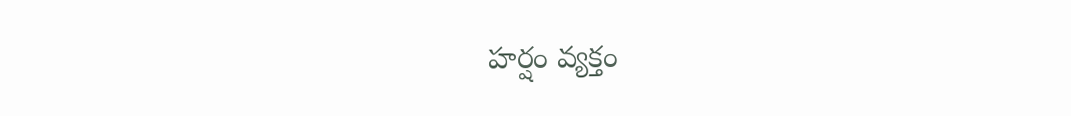హర్షం వ్యక్తం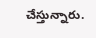చేస్తున్నారు.